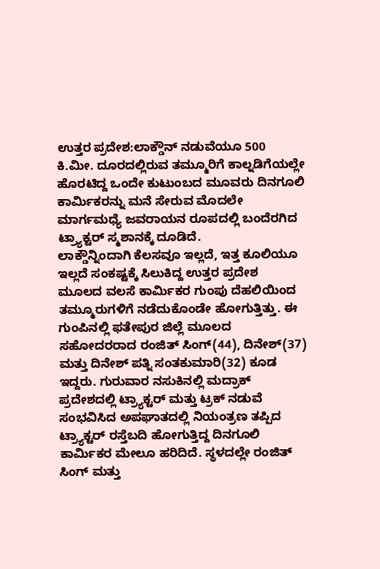ಉತ್ತರ ಪ್ರದೇಶ:ಲಾಕ್ಡೌನ್ ನಡುವೆಯೂ 500 ಕಿ.ಮೀ. ದೂರದಲ್ಲಿರುವ ತಮ್ಮೂರಿಗೆ ಕಾಲ್ನಡಿಗೆಯಲ್ಲೇ ಹೊರಟಿದ್ದ ಒಂದೇ ಕುಟುಂಬದ ಮೂವರು ದಿನಗೂಲಿ ಕಾರ್ಮಿಕರನ್ನು ಮನೆ ಸೇರುವ ಮೊದಲೇ ಮಾರ್ಗಮಧ್ಯೆ ಜವರಾಯನ ರೂಪದಲ್ಲಿ ಬಂದೆರಗಿದ ಟ್ರ್ಯಾಕ್ಟರ್ ಸ್ಮಶಾನಕ್ಕೆ ದೂಡಿದೆ.
ಲಾಕ್ಡೌನ್ನಿಂದಾಗಿ ಕೆಲಸವೂ ಇಲ್ಲದೆ, ಇತ್ತ ಕೂಲಿಯೂ ಇಲ್ಲದೆ ಸಂಕಷ್ಟಕ್ಕೆ ಸಿಲುಕಿದ್ದ ಉತ್ತರ ಪ್ರದೇಶ ಮೂಲದ ವಲಸೆ ಕಾರ್ಮಿಕರ ಗುಂಪು ದೆಹಲಿಯಿಂದ ತಮ್ಮೂರುಗಳಿಗೆ ನಡೆದುಕೊಂಡೇ ಹೋಗುತ್ತಿತ್ತು. ಈ ಗುಂಪಿನಲ್ಲಿ ಫತೇಪುರ ಜಿಲ್ಲೆ ಮೂಲದ ಸಹೋದರರಾದ ರಂಜಿತ್ ಸಿಂಗ್(44), ದಿನೇಶ್(37) ಮತ್ತು ದಿನೇಶ್ ಪತ್ನಿ ಸಂತಕುಮಾರಿ(32) ಕೂಡ ಇದ್ದರು. ಗುರುವಾರ ನಸುಕಿನಲ್ಲಿ ಮದ್ರಾಕ್ ಪ್ರದೇಶದಲ್ಲಿ ಟ್ರ್ಯಾಕ್ಟರ್ ಮತ್ತು ಟ್ರಕ್ ನಡುವೆ ಸಂಭವಿಸಿದ ಅಪಘಾತದಲ್ಲಿ ನಿಯಂತ್ರಣ ತಪ್ಪಿದ ಟ್ರ್ಯಾಕ್ಟರ್ ರಸ್ತೆಬದಿ ಹೋಗುತ್ತಿದ್ದ ದಿನಗೂಲಿ ಕಾರ್ಮಿಕರ ಮೇಲೂ ಹರಿದಿದೆ. ಸ್ಥಳದಲ್ಲೇ ರಂಜಿತ್ ಸಿಂಗ್ ಮತ್ತು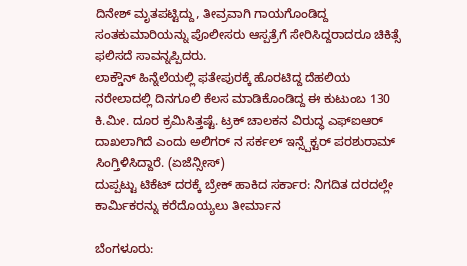ದಿನೇಶ್ ಮೃತಪಟ್ಟಿದ್ದು, ತೀವ್ರವಾಗಿ ಗಾಯಗೊಂಡಿದ್ದ ಸಂತಕುಮಾರಿಯನ್ನು ಪೊಲೀಸರು ಆಸ್ಪತ್ರೆಗೆ ಸೇರಿಸಿದ್ದರಾದರೂ ಚಿಕಿತ್ಸೆ ಫಲಿಸದೆ ಸಾವನ್ನಪ್ಪಿದರು.
ಲಾಕ್ಡೌನ್ ಹಿನ್ನೆಲೆಯಲ್ಲಿ ಫತೇಪುರಕ್ಕೆ ಹೊರಟಿದ್ದ ದೆಹಲಿಯ ನರೇಲಾದಲ್ಲಿ ದಿನಗೂಲಿ ಕೆಲಸ ಮಾಡಿಕೊಂಡಿದ್ದ ಈ ಕುಟುಂಬ 130 ಕಿ.ಮೀ. ದೂರ ಕ್ರಮಿಸಿತ್ತಷ್ಟೆ. ಟ್ರಕ್ ಚಾಲಕನ ವಿರುದ್ಧ ಎಫ್ಐಆರ್ ದಾಖಲಾಗಿದೆ ಎಂದು ಅಲಿಗರ್ ನ ಸರ್ಕಲ್ ಇನ್ಸ್ಪೆಕ್ಟರ್ ಪರಶುರಾಮ್ ಸಿಂಗ್ತಿಳಿಸಿದ್ದಾರೆ. (ಏಜೆನ್ಸೀಸ್)
ದುಪ್ಪಟ್ಟು ಟಿಕೆಟ್ ದರಕ್ಕೆ ಬ್ರೇಕ್ ಹಾಕಿದ ಸರ್ಕಾರ: ನಿಗದಿತ ದರದಲ್ಲೇ ಕಾರ್ಮಿಕರನ್ನು ಕರೆದೊಯ್ಯಲು ತೀರ್ಮಾನ

ಬೆಂಗಳೂರು: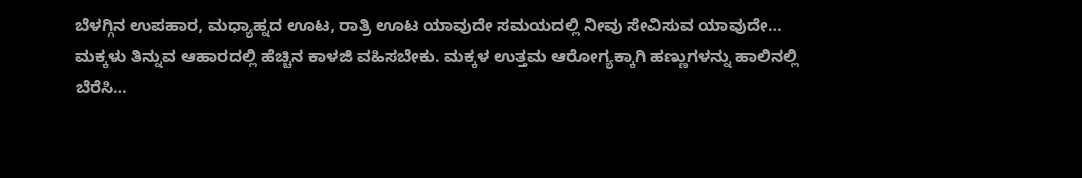ಬೆಳಗ್ಗಿನ ಉಪಹಾರ, ಮಧ್ಯಾಹ್ನದ ಊಟ, ರಾತ್ರಿ ಊಟ ಯಾವುದೇ ಸಮಯದಲ್ಲಿ ನೀವು ಸೇವಿಸುವ ಯಾವುದೇ…
ಮಕ್ಕಳು ತಿನ್ನುವ ಆಹಾರದಲ್ಲಿ ಹೆಚ್ಚಿನ ಕಾಳಜಿ ವಹಿಸಬೇಕು. ಮಕ್ಕಳ ಉತ್ತಮ ಆರೋಗ್ಯಕ್ಕಾಗಿ ಹಣ್ಣುಗಳನ್ನು ಹಾಲಿನಲ್ಲಿ ಬೆರೆಸಿ…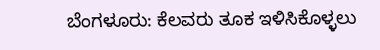ಬೆಂಗಳೂರು: ಕೆಲವರು ತೂಕ ಇಳಿಸಿಕೊಳ್ಳಲು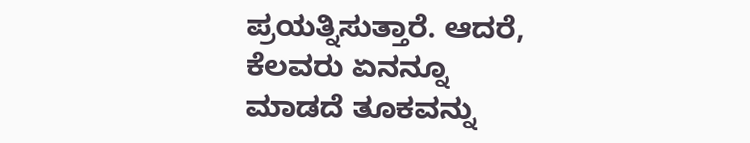ಪ್ರಯತ್ನಿಸುತ್ತಾರೆ. ಆದರೆ, ಕೆಲವರು ಏನನ್ನೂ ಮಾಡದೆ ತೂಕವನ್ನು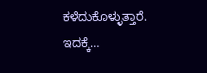ಕಳೆದುಕೊಳ್ಳುತ್ತಾರೆ. ಇದಕ್ಕೆ…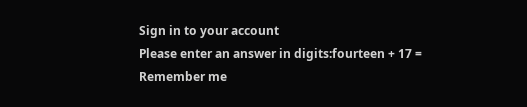Sign in to your account
Please enter an answer in digits:fourteen + 17 =
Remember me